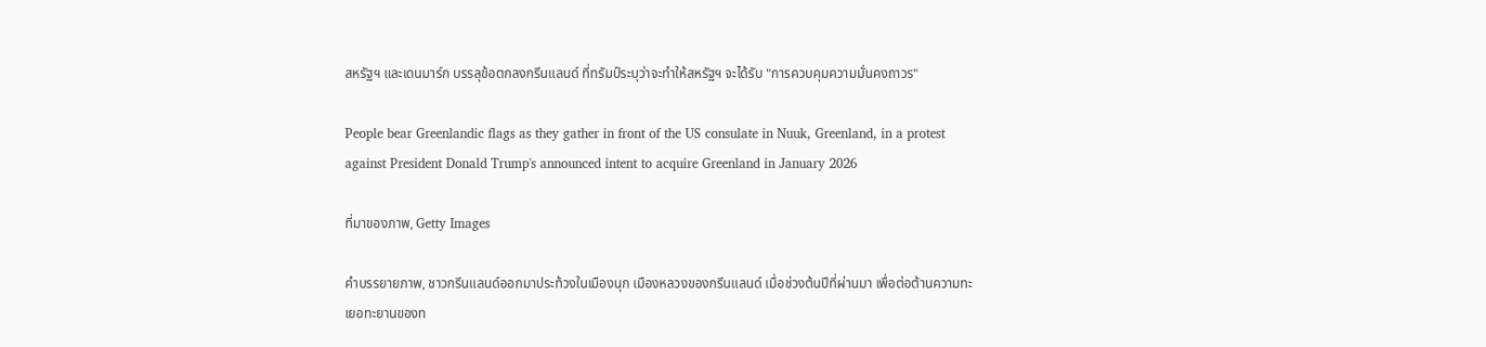สหรัฐฯ และเดนมาร์ก บรรลุข้อตกลงกรีนแลนด์ ที่ทรัมป์ระบุว่าจะทำให้สหรัฐฯ จะได้รับ "การควบคุมความมั่นคงถาวร"

People bear Greenlandic flags as they gather in front of the US consulate in Nuuk, Greenland, in a protest against President Donald Trump's announced intent to acquire Greenland in January 2026

ที่มาของภาพ, Getty Images

คำบรรยายภาพ, ชาวกรีนแลนด์ออกมาประท้วงในเมืองนุก เมืองหลวงของกรีนแลนด์ เมื่อช่วงต้นปีที่ผ่านมา เพื่อต่อต้านความทะเยอทะยานของท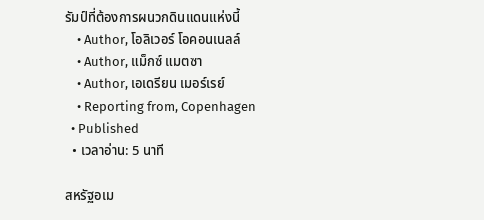รัมป์ที่ต้องการผนวกดินแดนแห่งนี้
    • Author, โอลิเวอร์ โอคอนเนลล์
    • Author, แม็กซ์ แมตซา
    • Author, เอเดรียน เมอร์เรย์
    • Reporting from, Copenhagen
  • Published
  • เวลาอ่าน: 5 นาที

สหรัฐอเม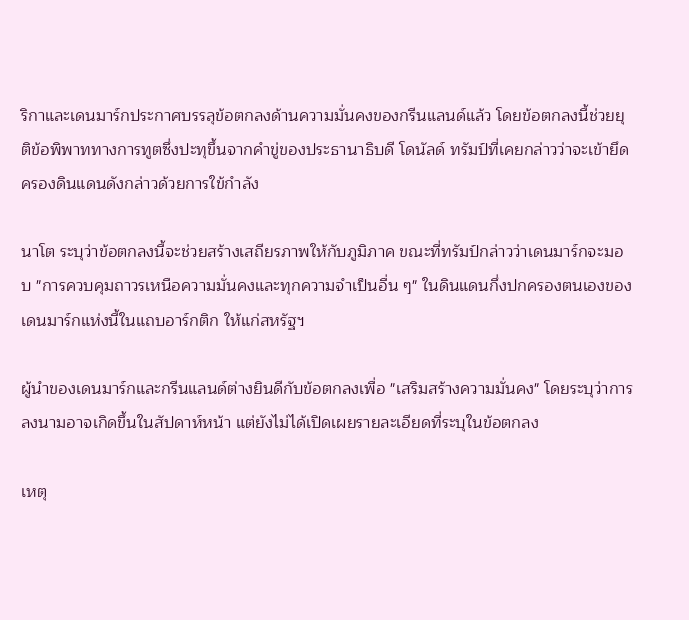ริกาและเดนมาร์กประกาศบรรลุข้อตกลงด้านความมั่นคงของกรีนแลนด์แล้ว โดยข้อตกลงนี้ช่วยยุติข้อพิพาททางการทูตซึ่งปะทุขึ้นจากคำขู่ของประธานาธิบดี โดนัลด์ ทรัมป์ที่เคยกล่าวว่าจะเข้ายึดครองดินแดนดังกล่าวด้วยการใข้กำลัง

นาโต ระบุว่าข้อตกลงนี้จะช่วยสร้างเสถียรภาพให้กับภูมิภาค ขณะที่ทรัมป์กล่าวว่าเดนมาร์กจะมอบ "การควบคุมถาวรเหนือความมั่นคงและทุกความจำเป็นอื่น ๆ" ในดินแดนกึ่งปกครองตนเองของเดนมาร์กแห่งนี้ในแถบอาร์กติก ให้แก่สหรัฐฯ

ผู้นำของเดนมาร์กและกรีนแลนด์ต่างยินดีกับข้อตกลงเพื่อ "เสริมสร้างความมั่นคง" โดยระบุว่าการลงนามอาจเกิดขึ้นในสัปดาห์หน้า แต่ยังไม่ได้เปิดเผยรายละเอียดที่ระบุในข้อตกลง

เหตุ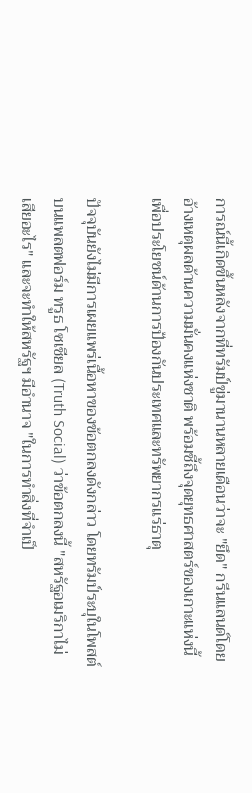การณ์นี้เกิดขึ้นหลังจากที่ทรัมป์ขู่มานานหลายเดือนว่าจะ "ยึด" กรีนแลนด์โดยอ้างเหตุผลด้านความมั่นคงแห่งชาติ พร้อมชี้ถึงจุดยุทธศาสตร์ของเกาะแห่งนี้เพื่อประโยชน์ด้านการป้องกันประเทศและทรัพยากรแร่ธาตุ

ปัจจุบันยังไม่มีการเผยแพร่เนื้อหาของข้อตกลงดังกล่าว โดยทรัมป์ระบุในโพสต์บนแพลตฟอร์ม ทรูธ โซเชียล (Truth Social) ว่าข้อตกลงนี้ "สหรัฐอเมริกาไม่เสียอะไร" และจะทำให้สหรัฐฯ มีอำนาจ "ในการทำสิ่งที่จำเป็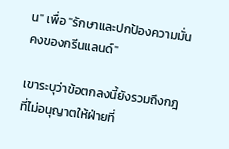น" เพื่อ "รักษาและปกป้องความมั่นคงของกรีนแลนด์"

เขาระบุว่าข้อตกลงนี้ยังรวมถึงกฎที่ไม่อนุญาตให้ฝ่ายที่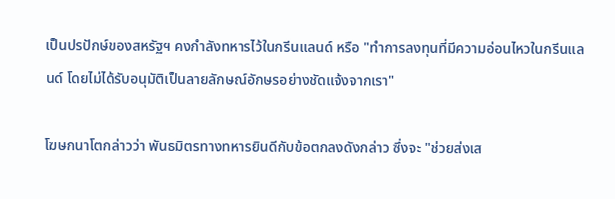เป็นปรปักษ์ของสหรัฐฯ คงกำลังทหารไว้ในกรีนแลนด์ หรือ "ทำการลงทุนที่มีความอ่อนไหวในกรีนแลนด์ โดยไม่ได้รับอนุมัติเป็นลายลักษณ์อักษรอย่างชัดแจ้งจากเรา"

โฆษกนาโตกล่าวว่า พันธมิตรทางทหารยินดีกับข้อตกลงดังกล่าว ซึ่งจะ "ช่วยส่งเส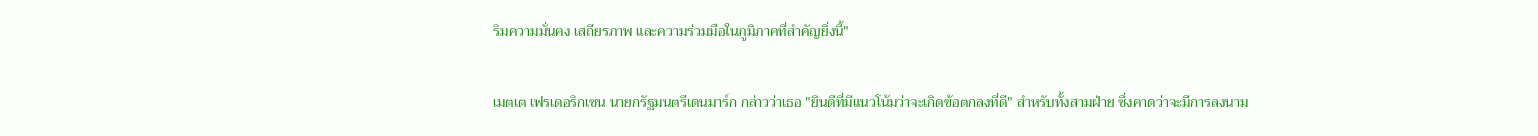ริมความมั่นคง เสถียรภาพ และความร่วมมือในภูมิภาคที่สำคัญยิ่งนี้"

เมตเต เฟรเดอริกเซน นายกรัฐมนตรีเดนมาร์ก กล่าวว่าเธอ "ยินดีที่มีแนวโน้มว่าจะเกิดข้อตกลงที่ดี" สำหรับทั้งสามฝ่าย ซึ่งคาดว่าจะมีการลงนาม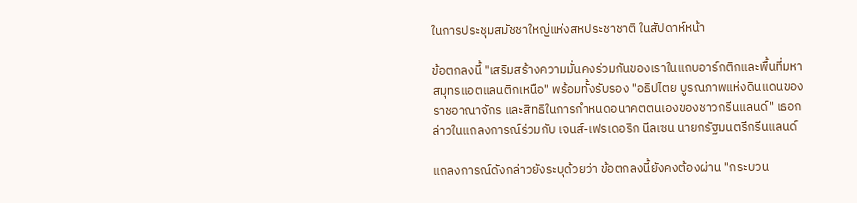ในการประชุมสมัชชาใหญ่แห่งสหประชาชาติ ในสัปดาห์หน้า

ข้อตกลงนี้ "เสริมสร้างความมั่นคงร่วมกันของเราในแถบอาร์กติกและพื้นที่มหาสมุทรแอตแลนติกเหนือ" พร้อมทั้งรับรอง "อธิปไตย บูรณภาพแห่งดินแดนของราชอาณาจักร และสิทธิในการกำหนดอนาคตตนเองของชาวกรีนแลนด์" เธอกล่าวในแถลงการณ์ร่วมกับ เจนส์-เฟรเดอริก นีลเซน นายกรัฐมนตรีกรีนแลนด์

แถลงการณ์ดังกล่าวยังระบุด้วยว่า ข้อตกลงนี้ยังคงต้องผ่าน "กระบวน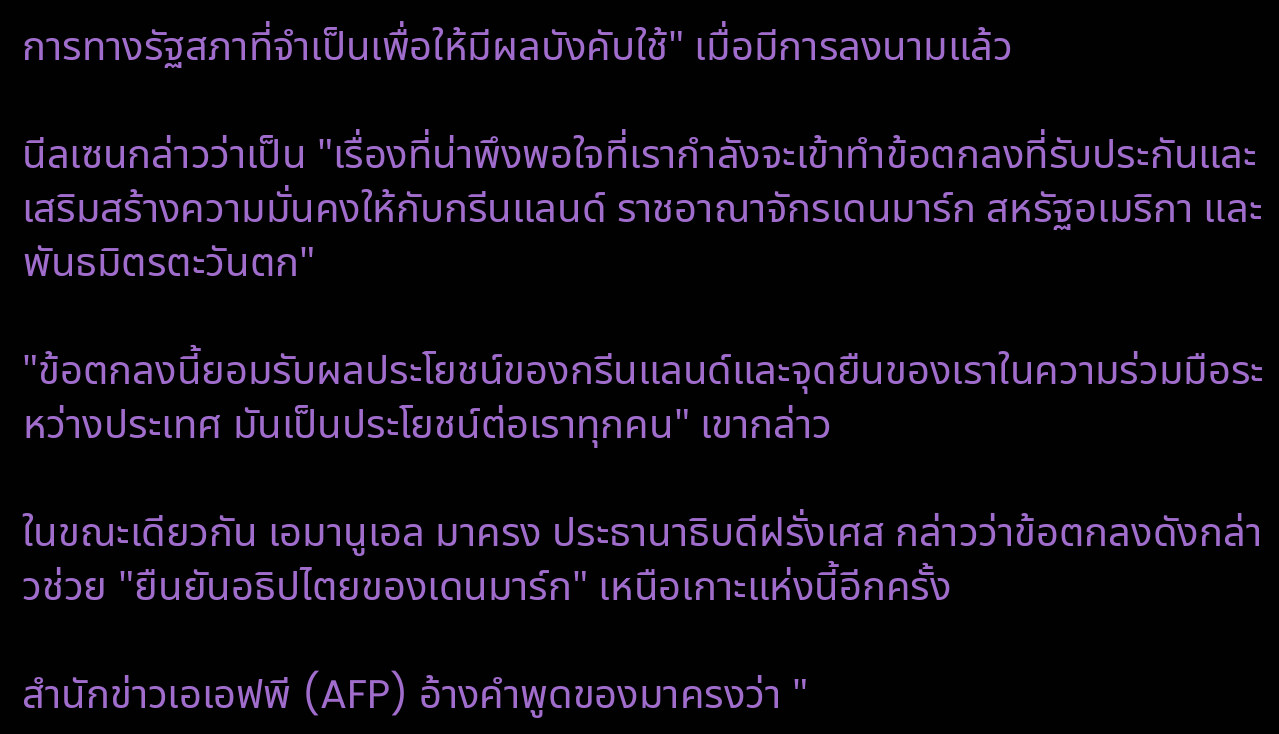การทางรัฐสภาที่จำเป็นเพื่อให้มีผลบังคับใช้" เมื่อมีการลงนามแล้ว

นีลเซนกล่าวว่าเป็น "เรื่องที่น่าพึงพอใจที่เรากำลังจะเข้าทำข้อตกลงที่รับประกันและเสริมสร้างความมั่นคงให้กับกรีนแลนด์ ราชอาณาจักรเดนมาร์ก สหรัฐอเมริกา และพันธมิตรตะวันตก"

"ข้อตกลงนี้ยอมรับผลประโยชน์ของกรีนแลนด์และจุดยืนของเราในความร่วมมือระหว่างประเทศ มันเป็นประโยชน์ต่อเราทุกคน" เขากล่าว

ในขณะเดียวกัน เอมานูเอล มาครง ประธานาธิบดีฝรั่งเศส กล่าวว่าข้อตกลงดังกล่าวช่วย "ยืนยันอธิปไตยของเดนมาร์ก" เหนือเกาะแห่งนี้อีกครั้ง

สำนักข่าวเอเอฟพี (AFP) อ้างคำพูดของมาครงว่า "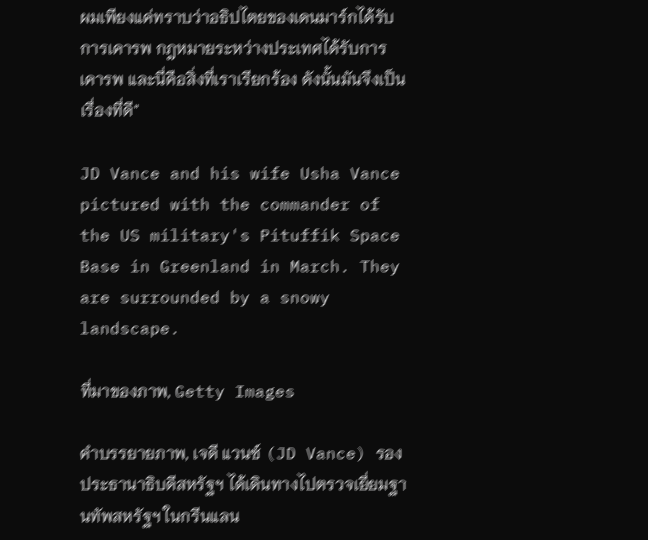ผมเพียงแค่ทราบว่าอธิปไตยของเดนมาร์กได้รับการเคารพ กฎหมายระหว่างประเทศได้รับการเคารพ และนี่คือสิ่งที่เราเรียกร้อง ดังนั้นมันจึงเป็นเรื่องที่ดี"

JD Vance and his wife Usha Vance pictured with the commander of the US military's Pituffik Space Base in Greenland in March. They are surrounded by a snowy landscape.

ที่มาของภาพ, Getty Images

คำบรรยายภาพ, เจดี แวนซ์ (JD Vance) รองประธานาธิบดีสหรัฐฯ ได้เดินทางไปตรวจเยี่ยมฐานทัพสหรัฐฯ ในกรีนแลน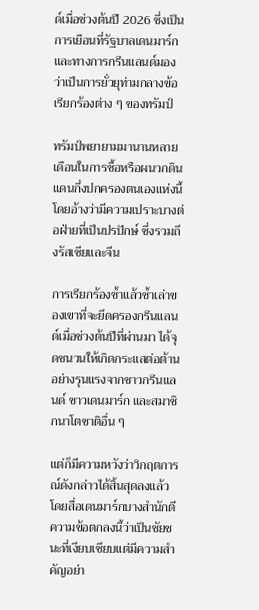ด์เมื่อช่วงต้นปี 2026 ซึ่งเป็นการเยือนที่รัฐบาลเดนมาร์กและทางการกรีนแลนด์มองว่าเป็นการยั่วยุท่ามกลางข้อเรียกร้องต่าง ๆ ของทรัมป์

ทรัมป์พยายามมานานหลายเดือนในการซื้อหรือผนวกดินแดนกึ่งปกครองตนเองแห่งนี้ โดยอ้างว่ามีความเปราะบางต่อฝ่ายที่เป็นปรปักษ์ ซึ่งรวมถึงรัสเซียและจีน

การเรียกร้องซ้ำแล้วซ้ำเล่าของเขาที่จะยึดครองกรีนแลนด์เมื่อช่วงต้นปีที่ผ่านมา ได้จุดชนวนให้เกิดกระแสต่อต้านอย่างรุนแรงจากชาวกรีนแลนด์ ชาวเดนมาร์ก และสมาชิกนาโตชาติอื่น ๆ

แต่ก็มีความหวังว่าวิกฤตการณ์ดังกล่าวได้สิ้นสุดลงแล้ว โดยสื่อเดนมาร์กบางสำนักตีความข้อตกลงนี้ว่าเป็นชัยชนะที่เงียบเชียบแต่มีความสำคัญอย่า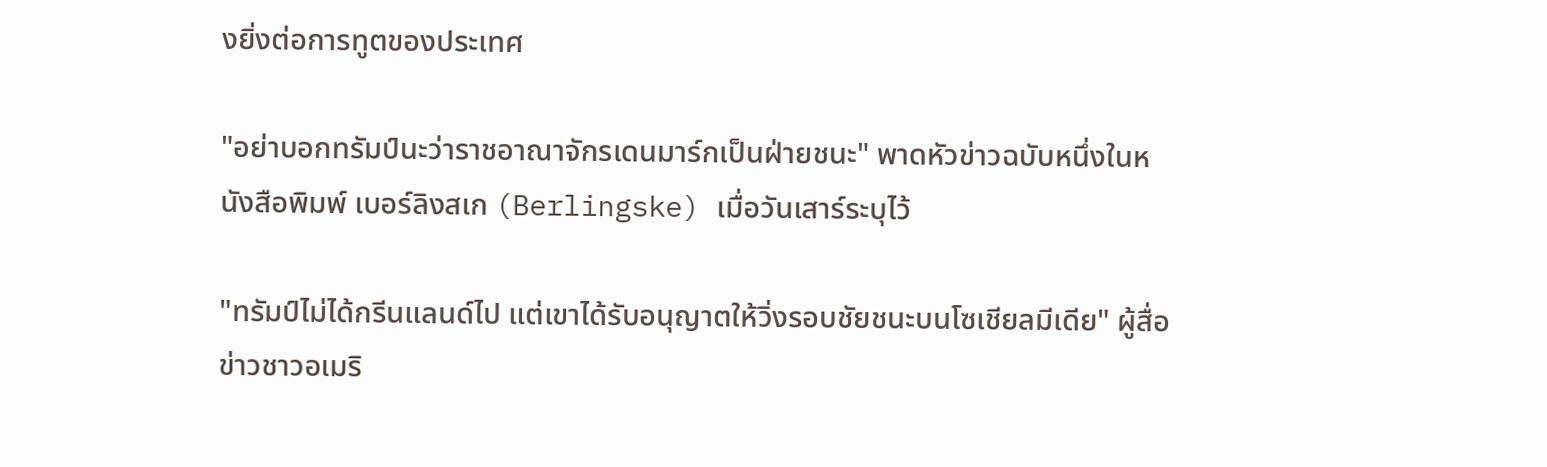งยิ่งต่อการทูตของประเทศ

"อย่าบอกทรัมป์นะว่าราชอาณาจักรเดนมาร์กเป็นฝ่ายชนะ" พาดหัวข่าวฉบับหนึ่งในหนังสือพิมพ์ เบอร์ลิงสเก (Berlingske) เมื่อวันเสาร์ระบุไว้

"ทรัมป์ไม่ได้กรีนแลนด์ไป แต่เขาได้รับอนุญาตให้วิ่งรอบชัยชนะบนโซเชียลมีเดีย" ผู้สื่อข่าวชาวอเมริ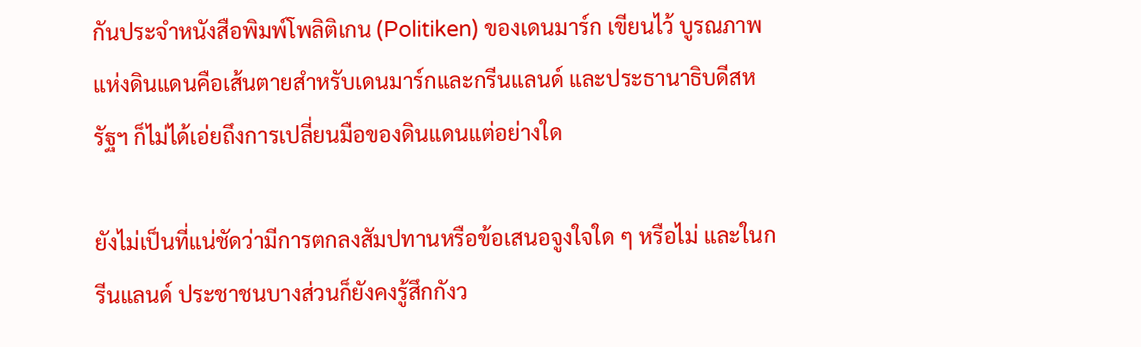กันประจำหนังสือพิมพ์โพลิติเกน (Politiken) ของเดนมาร์ก เขียนไว้ บูรณภาพแห่งดินแดนคือเส้นตายสำหรับเดนมาร์กและกรีนแลนด์ และประธานาธิบดีสหรัฐฯ ก็ไม่ได้เอ่ยถึงการเปลี่ยนมือของดินแดนแต่อย่างใด

ยังไม่เป็นที่แน่ชัดว่ามีการตกลงสัมปทานหรือข้อเสนอจูงใจใด ๆ หรือไม่ และในกรีนแลนด์ ประชาชนบางส่วนก็ยังคงรู้สึกกังว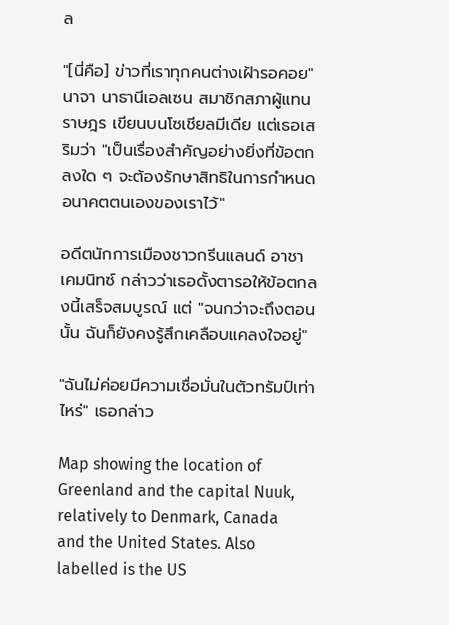ล

"[นี่คือ] ข่าวที่เราทุกคนต่างเฝ้ารอคอย" นาจา นาธานีเอลเซน สมาชิกสภาผู้แทนราษฎร เขียนบนโซเชียลมีเดีย แต่เธอเสริมว่า "เป็นเรื่องสำคัญอย่างยิ่งที่ข้อตกลงใด ๆ จะต้องรักษาสิทธิในการกำหนดอนาคตตนเองของเราไว้"

อดีตนักการเมืองชาวกรีนแลนด์ อาชา เคมนิทซ์ กล่าวว่าเธอดั้งตารอให้ข้อตกลงนี้เสร็จสมบูรณ์ แต่ "จนกว่าจะถึงตอนนั้น ฉันก็ยังคงรู้สึกเคลือบแคลงใจอยู่"

"ฉันไม่ค่อยมีความเชื่อมั่นในตัวทรัมป์เท่าไหร่" เธอกล่าว

Map showing the location of Greenland and the capital Nuuk, relatively to Denmark, Canada and the United States. Also labelled is the US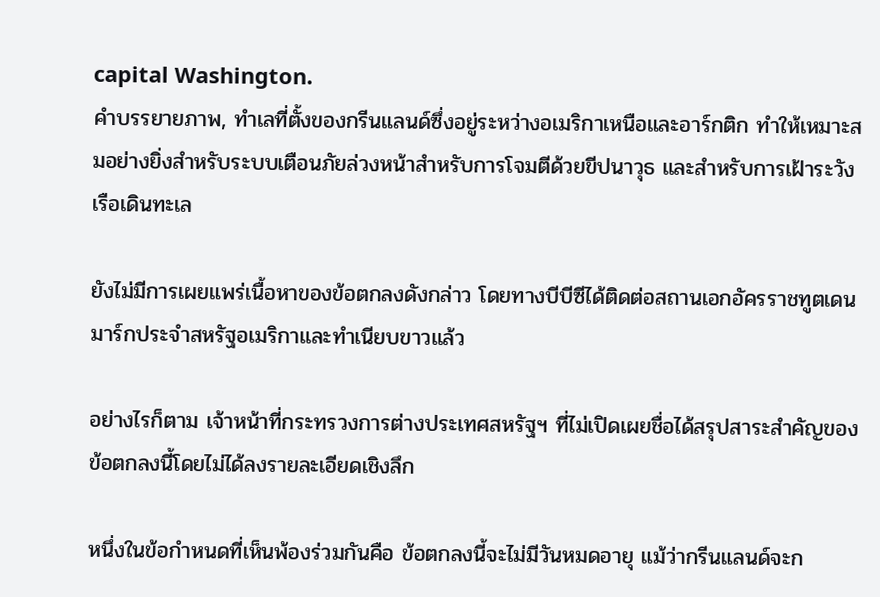capital Washington.
คำบรรยายภาพ, ทำเลที่ตั้งของกรีนแลนด์ซึ่งอยู่ระหว่างอเมริกาเหนือและอาร์กติก ทำให้เหมาะสมอย่างยิ่งสำหรับระบบเตือนภัยล่วงหน้าสำหรับการโจมตีด้วยขีปนาวุธ และสำหรับการเฝ้าระวังเรือเดินทะเล

ยังไม่มีการเผยแพร่เนื้อหาของข้อตกลงดังกล่าว โดยทางบีบีซีได้ติดต่อสถานเอกอัครราชทูตเดนมาร์กประจำสหรัฐอเมริกาและทำเนียบขาวแล้ว

อย่างไรก็ตาม เจ้าหน้าที่กระทรวงการต่างประเทศสหรัฐฯ ที่ไม่เปิดเผยชื่อได้สรุปสาระสำคัญของข้อตกลงนี้โดยไม่ได้ลงรายละเอียดเชิงลึก

หนึ่งในข้อกำหนดที่เห็นพ้องร่วมกันคือ ข้อตกลงนี้จะไม่มีวันหมดอายุ แม้ว่ากรีนแลนด์จะก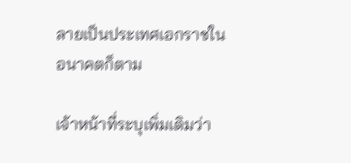ลายเป็นประเทศเอกราชในอนาคตก็ตาม

เจ้าหน้าที่ระบุเพิ่มเติมว่า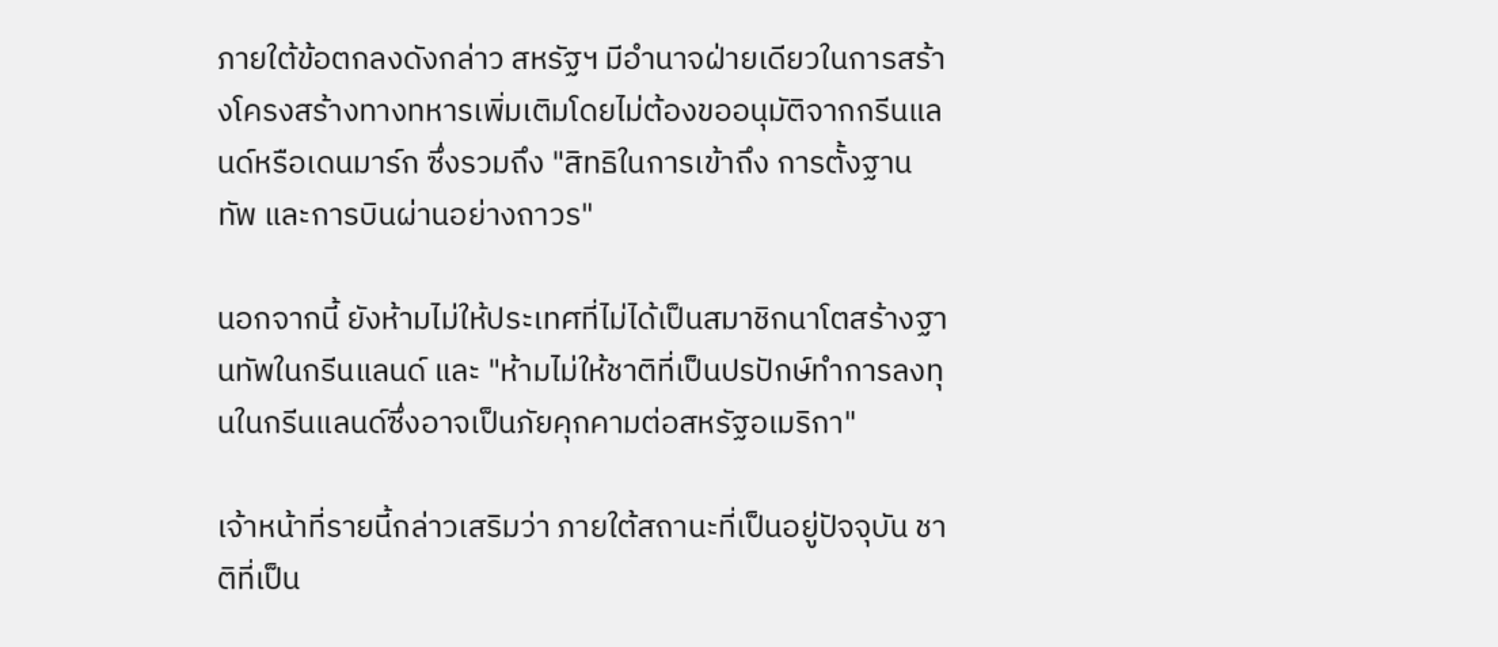ภายใต้ข้อตกลงดังกล่าว สหรัฐฯ มีอำนาจฝ่ายเดียวในการสร้างโครงสร้างทางทหารเพิ่มเติมโดยไม่ต้องขออนุมัติจากกรีนแลนด์หรือเดนมาร์ก ซึ่งรวมถึง "สิทธิในการเข้าถึง การตั้งฐานทัพ และการบินผ่านอย่างถาวร"

นอกจากนี้ ยังห้ามไม่ให้ประเทศที่ไม่ได้เป็นสมาชิกนาโตสร้างฐานทัพในกรีนแลนด์ และ "ห้ามไม่ให้ชาติที่เป็นปรปักษ์ทำการลงทุนในกรีนแลนด์ซึ่งอาจเป็นภัยคุกคามต่อสหรัฐอเมริกา"

เจ้าหน้าที่รายนี้กล่าวเสริมว่า ภายใต้สถานะที่เป็นอยู่ปัจจุบัน ชาติที่เป็น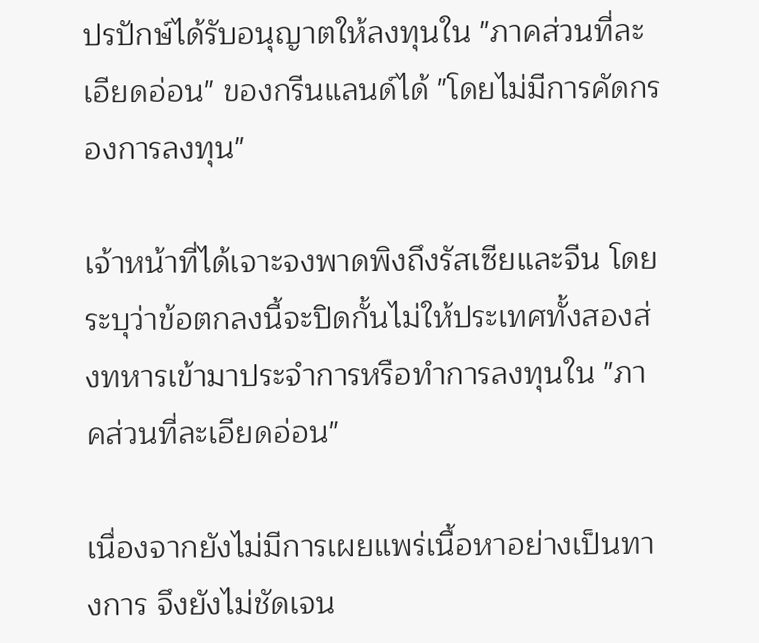ปรปักษ์ได้รับอนุญาตให้ลงทุนใน "ภาคส่วนที่ละเอียดอ่อน" ของกรีนแลนด์ได้ "โดยไม่มีการคัดกรองการลงทุน"

เจ้าหน้าที่ได้เจาะจงพาดพิงถึงรัสเซียและจีน โดยระบุว่าข้อตกลงนี้จะปิดกั้นไม่ให้ประเทศทั้งสองส่งทหารเข้ามาประจำการหรือทำการลงทุนใน "ภาคส่วนที่ละเอียดอ่อน"

เนื่องจากยังไม่มีการเผยแพร่เนื้อหาอย่างเป็นทางการ จึงยังไม่ชัดเจน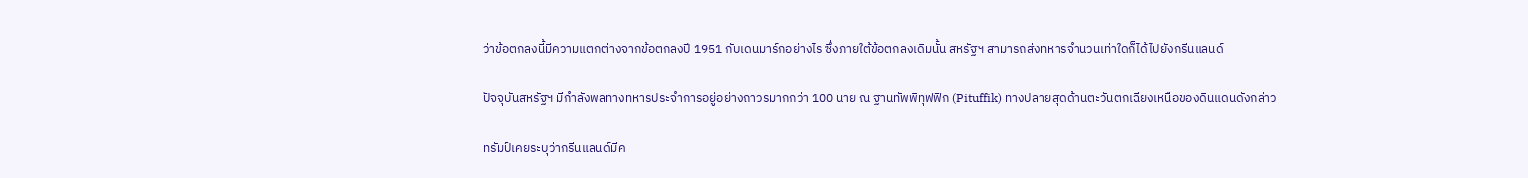ว่าข้อตกลงนี้มีความแตกต่างจากข้อตกลงปี 1951 กับเดนมาร์กอย่างไร ซึ่งภายใต้ข้อตกลงเดิมนั้น สหรัฐฯ สามารถส่งทหารจำนวนเท่าใดก็ได้ไปยังกรีนแลนด์

ปัจจุบันสหรัฐฯ มีกำลังพลทางทหารประจำการอยู่อย่างถาวรมากกว่า 100 นาย ณ ฐานทัพพิทุฟฟิก (Pituffik) ทางปลายสุดด้านตะวันตกเฉียงเหนือของดินแดนดังกล่าว

ทรัมป์เคยระบุว่ากรีนแลนด์มีค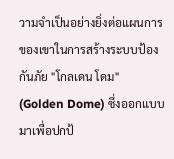วามจำเป็นอย่างยิ่งต่อแผนการของเขาในการสร้างระบบป้องกันภัย "โกลเดน โดม" (Golden Dome) ซึ่งออกแบบมาเพื่อปกป้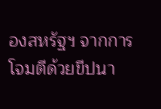องสหรัฐฯ จากการโจมตีด้วยขีปนา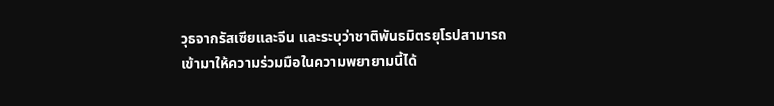วุธจากรัสเซียและจีน และระบุว่าชาติพันธมิตรยุโรปสามารถเข้ามาให้ความร่วมมือในความพยายามนี้ได้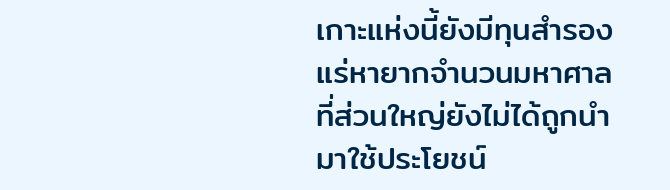เกาะแห่งนี้ยังมีทุนสำรองแร่หายากจำนวนมหาศาล ที่ส่วนใหญ่ยังไม่ได้ถูกนำมาใช้ประโยชน์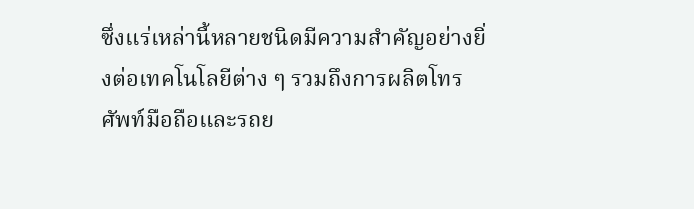ซึ่งแร่เหล่านี้หลายชนิดมีความสำคัญอย่างยิ่งต่อเทคโนโลยีต่าง ๆ รวมถึงการผลิตโทรศัพท์มือถือและรถย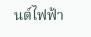นต์ไฟฟ้า